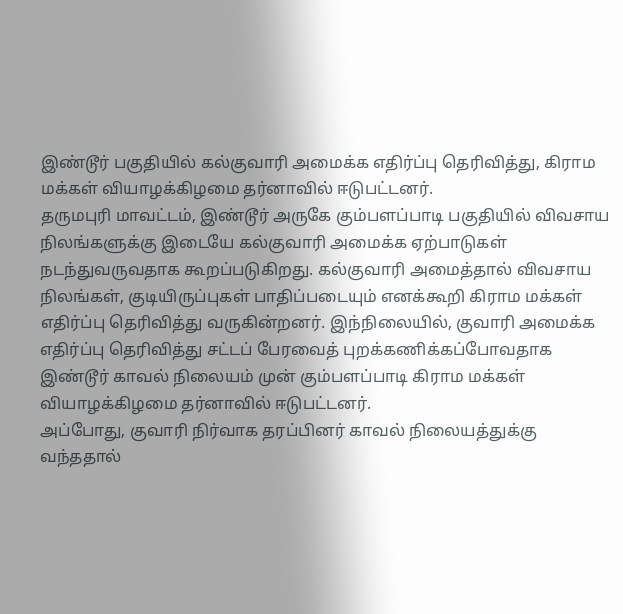இண்டூர் பகுதியில் கல்குவாரி அமைக்க எதிர்ப்பு தெரிவித்து, கிராம மக்கள் வியாழக்கிழமை தர்னாவில் ஈடுபட்டனர்.
தருமபுரி மாவட்டம், இண்டூர் அருகே கும்பளப்பாடி பகுதியில் விவசாய நிலங்களுக்கு இடையே கல்குவாரி அமைக்க ஏற்பாடுகள் நடந்துவருவதாக கூறப்படுகிறது. கல்குவாரி அமைத்தால் விவசாய நிலங்கள், குடியிருப்புகள் பாதிப்படையும் எனக்கூறி கிராம மக்கள் எதிர்ப்பு தெரிவித்து வருகின்றனர். இந்நிலையில், குவாரி அமைக்க எதிர்ப்பு தெரிவித்து சட்டப் பேரவைத் புறக்கணிக்கப்போவதாக இண்டூர் காவல் நிலையம் முன் கும்பளப்பாடி கிராம மக்கள் வியாழக்கிழமை தர்னாவில் ஈடுபட்டனர்.
அப்போது, குவாரி நிர்வாக தரப்பினர் காவல் நிலையத்துக்கு வந்ததால்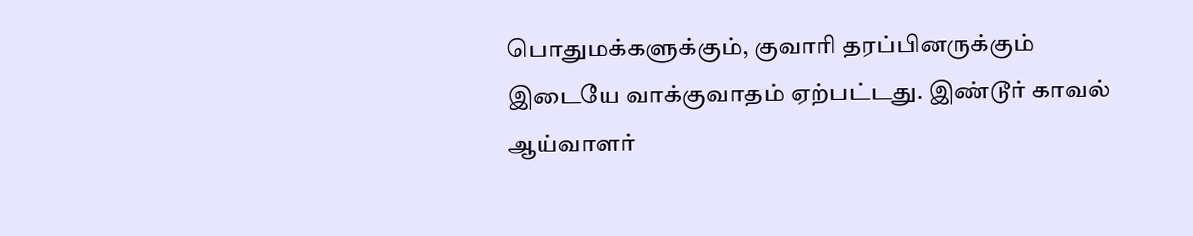பொதுமக்களுக்கும், குவாரி தரப்பினருக்கும் இடையே வாக்குவாதம் ஏற்பட்டது. இண்டூர் காவல் ஆய்வாளர்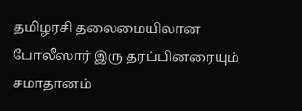தமிழரசி தலைமையிலான போலீஸார் இரு தரப்பினரையும் சமாதானம்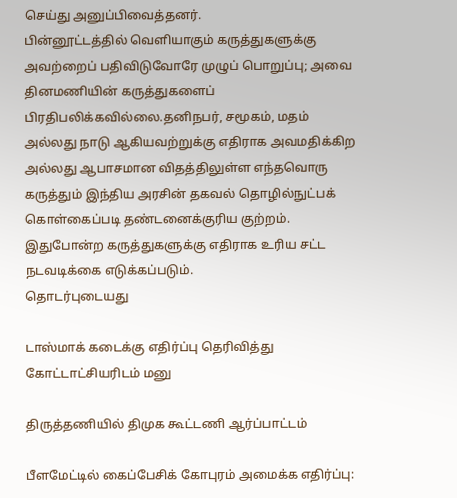செய்து அனுப்பிவைத்தனர்.
பின்னூட்டத்தில் வெளியாகும் கருத்துகளுக்கு அவற்றைப் பதிவிடுவோரே முழுப் பொறுப்பு; அவை தினமணியின் கருத்துகளைப் பிரதிபலிக்கவில்லை.தனிநபர், சமூகம், மதம் அல்லது நாடு ஆகியவற்றுக்கு எதிராக அவமதிக்கிற அல்லது ஆபாசமான விதத்திலுள்ள எந்தவொரு கருத்தும் இந்திய அரசின் தகவல் தொழில்நுட்பக் கொள்கைப்படி தண்டனைக்குரிய குற்றம். இதுபோன்ற கருத்துகளுக்கு எதிராக உரிய சட்ட நடவடிக்கை எடுக்கப்படும்.
தொடர்புடையது

டாஸ்மாக் கடைக்கு எதிர்ப்பு தெரிவித்து கோட்டாட்சியரிடம் மனு

திருத்தணியில் திமுக கூட்டணி ஆர்ப்பாட்டம்

பீளமேட்டில் கைப்பேசிக் கோபுரம் அமைக்க எதிர்ப்பு: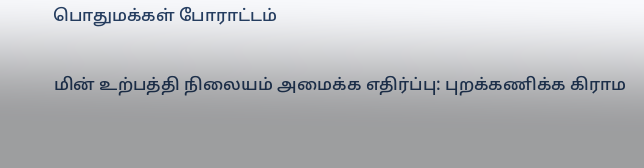பொதுமக்கள் போராட்டம்

மின் உற்பத்தி நிலையம் அமைக்க எதிர்ப்பு: புறக்கணிக்க கிராம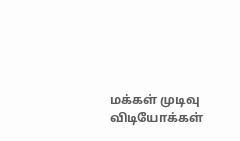மக்கள் முடிவு
விடியோக்கள்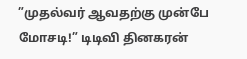”முதல்வர் ஆவதற்கு முன்பே மோசடி!” டிடிவி தினகரன்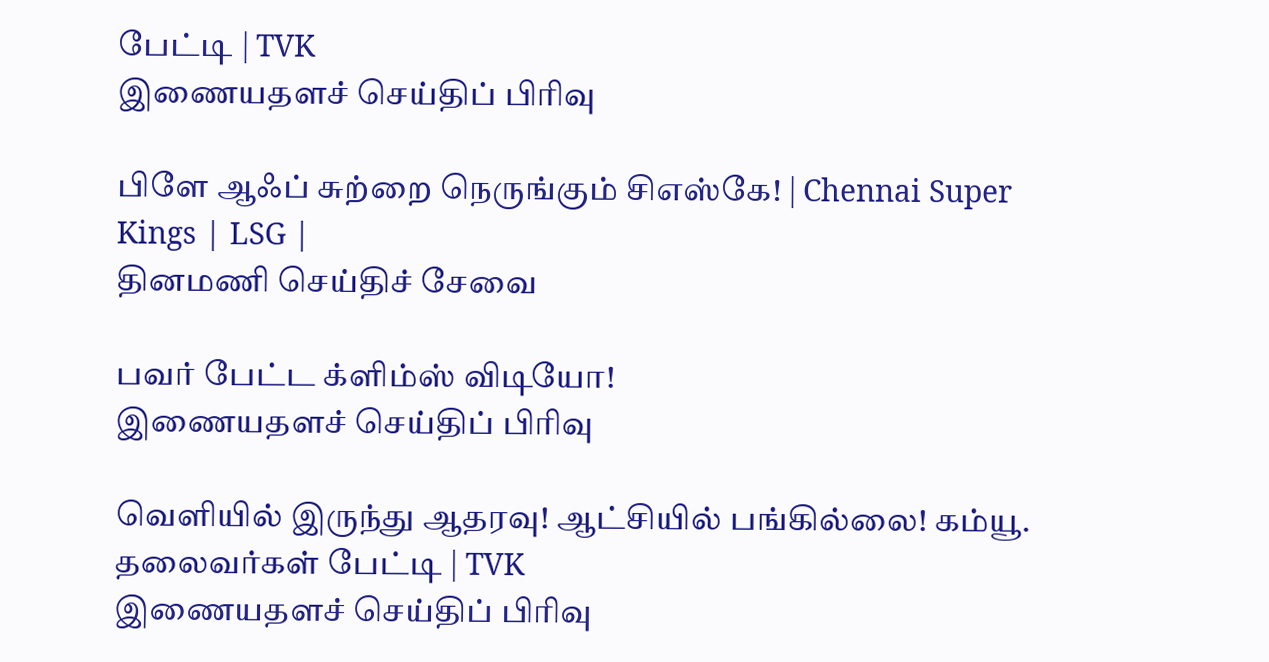பேட்டி | TVK
இணையதளச் செய்திப் பிரிவு

பிளே ஆஃப் சுற்றை நெருங்கும் சிஎஸ்கே! | Chennai Super Kings | LSG |
தினமணி செய்திச் சேவை

பவர் பேட்ட க்ளிம்ஸ் விடியோ!
இணையதளச் செய்திப் பிரிவு

வெளியில் இருந்து ஆதரவு! ஆட்சியில் பங்கில்லை! கம்யூ. தலைவர்கள் பேட்டி | TVK
இணையதளச் செய்திப் பிரிவு